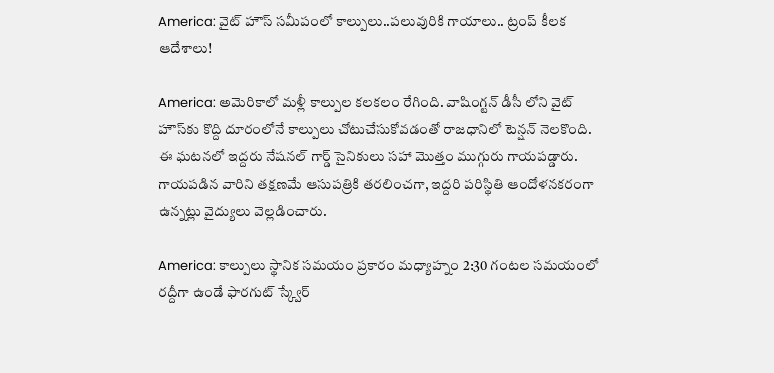America: వైట్ హౌస్ సమీపంలో కాల్పులు..పలువురికి గాయాలు.. ట్రంప్ కీలక ఆదేశాలు!

America: అమెరికాలో మళ్లీ కాల్పుల కలకలం రేగింది. వాషింగ్టన్ డీసీ లోని వైట్ హౌస్‌కు కొద్ది దూరంలోనే కాల్పులు చోటుచేసుకోవడంతో రాజధానిలో టెన్షన్ నెలకొంది. ఈ ఘటనలో ఇద్దరు నేషనల్ గార్డ్ సైనికులు సహా మొత్తం ముగ్గురు గాయపడ్డారు. గాయపడిన వారిని తక్షణమే ఆసుపత్రికి తరలించగా, ఇద్దరి పరిస్థితి ఆందోళనకరంగా ఉన్నట్లు వైద్యులు వెల్లడించారు.

America: కాల్పులు స్థానిక సమయం ప్రకారం మధ్యాహ్నం 2:30 గంటల సమయంలో రద్దీగా ఉండే ఫారగుట్ స్క్వేర్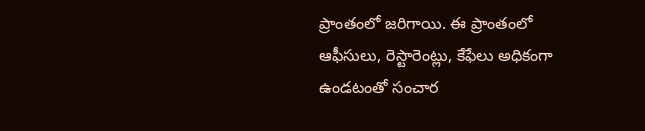ప్రాంతంలో జరిగాయి. ఈ ప్రాంతంలో ఆఫీసులు, రెస్టారెంట్లు, కేఫేలు అధికంగా ఉండటంతో సంచార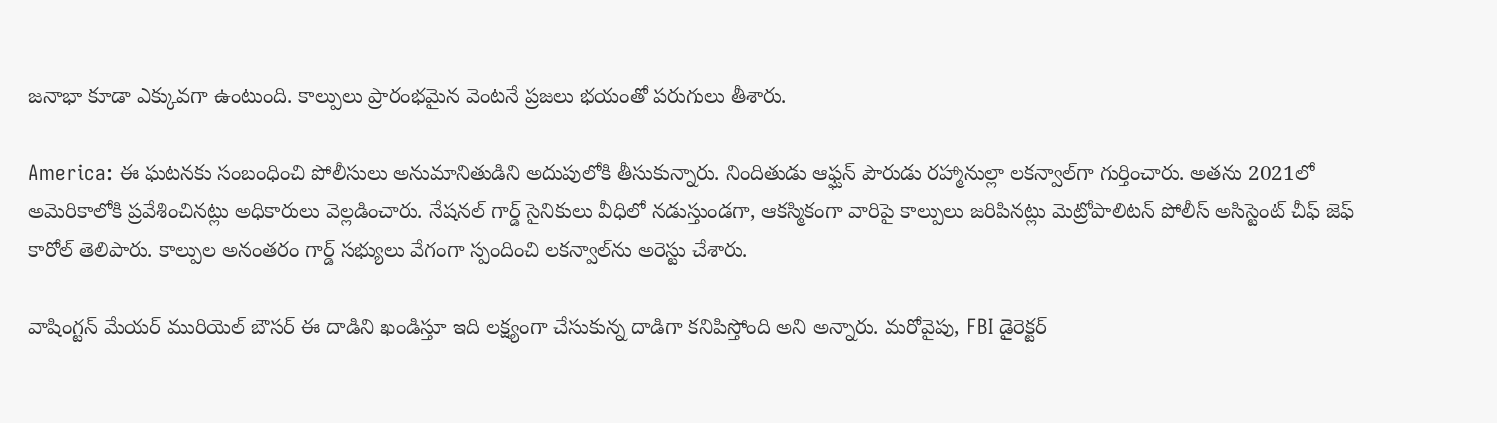జనాభా కూడా ఎక్కువగా ఉంటుంది. కాల్పులు ప్రారంభమైన వెంటనే ప్రజలు భయంతో పరుగులు తీశారు.

America: ఈ ఘటనకు సంబంధించి పోలీసులు అనుమానితుడిని అదుపులోకి తీసుకున్నారు. నిందితుడు ఆఫ్ఘన్ పౌరుడు రహ్మానుల్లా లకన్వాల్‌గా గుర్తించారు. అతను 2021లో అమెరికాలోకి ప్రవేశించినట్లు అధికారులు వెల్లడించారు. నేషనల్ గార్డ్ సైనికులు వీధిలో నడుస్తుండగా, ఆకస్మికంగా వారిపై కాల్పులు జరిపినట్లు మెట్రోపాలిటన్ పోలీస్ అసిస్టెంట్ చీఫ్ జెఫ్ కారోల్ తెలిపారు. కాల్పుల అనంతరం గార్డ్ సభ్యులు వేగంగా స్పందించి లకన్వాల్‌ను అరెస్టు చేశారు.

వాషింగ్టన్ మేయర్ మురియెల్ బౌసర్ ఈ దాడిని ఖండిస్తూ ఇది లక్ష్యంగా చేసుకున్న దాడిగా కనిపిస్తోంది అని అన్నారు. మరోవైపు, FBI డైరెక్టర్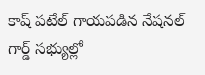కాష్ పటేల్ గాయపడిన నేషనల్ గార్డ్ సభ్యుల్లో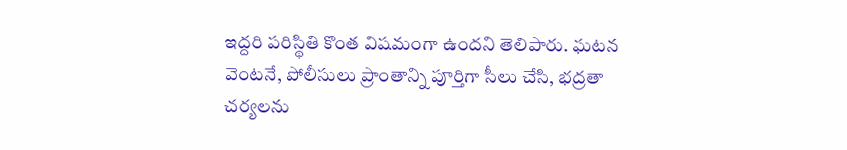ఇద్దరి పరిస్థితి కొంత విషమంగా ఉందని తెలిపారు. ఘటన వెంటనే, పోలీసులు ప్రాంతాన్ని పూర్తిగా సీలు చేసి, భద్రతా చర్యలను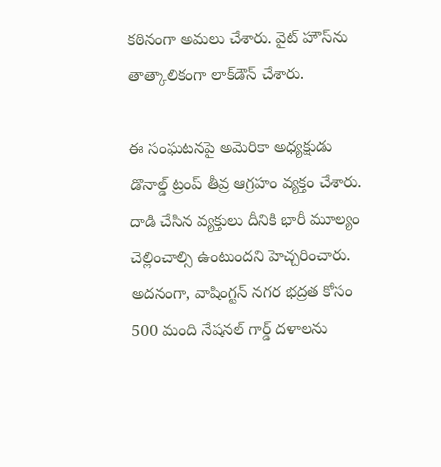కఠినంగా అమలు చేశారు. వైట్ హౌస్‌ను తాత్కాలికంగా లాక్‌డౌన్‌ చేశారు.

ఈ సంఘటనపై అమెరికా అధ్యక్షుడు డొనాల్డ్ ట్రంప్ తీవ్ర ఆగ్రహం వ్యక్తం చేశారు. దాడి చేసిన వ్యక్తులు దీనికి భారీ మూల్యం చెల్లించాల్సి ఉంటుందని హెచ్చరించారు. అదనంగా, వాషింగ్టన్ నగర భద్రత కోసం 500 మంది నేషనల్ గార్డ్ దళాలను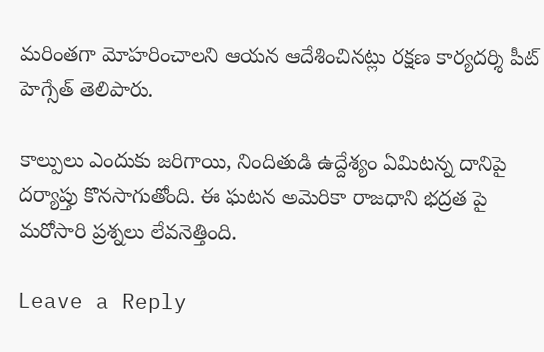మరింతగా మోహరించాలని ఆయన ఆదేశించినట్లు రక్షణ కార్యదర్శి పీట్ హెగ్సేత్ తెలిపారు.

కాల్పులు ఎందుకు జరిగాయి, నిందితుడి ఉద్దేశ్యం ఏమిటన్న దానిపై దర్యాప్తు కొనసాగుతోంది. ఈ ఘటన అమెరికా రాజధాని భద్రత పై మరోసారి ప్రశ్నలు లేవనెత్తింది.

Leave a Reply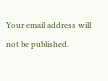Your email address will not be published.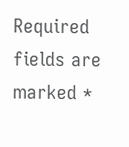Required fields are marked *